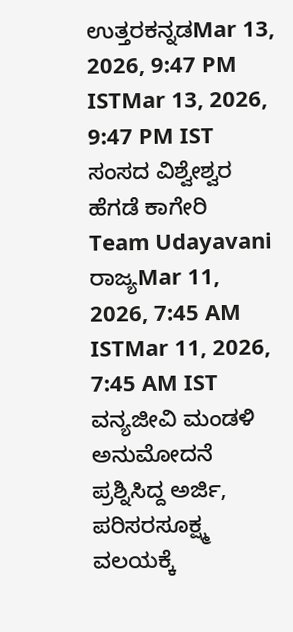ಉತ್ತರಕನ್ನಡMar 13, 2026, 9:47 PM ISTMar 13, 2026, 9:47 PM IST
ಸಂಸದ ವಿಶ್ವೇಶ್ವರ ಹೆಗಡೆ ಕಾಗೇರಿ
Team Udayavani
ರಾಜ್ಯMar 11, 2026, 7:45 AM ISTMar 11, 2026, 7:45 AM IST
ವನ್ಯಜೀವಿ ಮಂಡಳಿ ಅನುಮೋದನೆ ಪ್ರಶ್ನಿಸಿದ್ದ ಅರ್ಜಿ, ಪರಿಸರಸೂಕ್ಷ್ಮ ವಲಯಕ್ಕೆ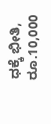ಧಕ್ಕೆ ಭೀತಿ, ರೂ.10,000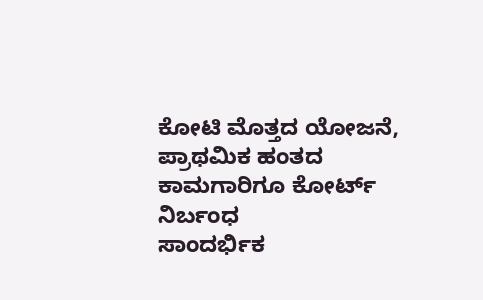ಕೋಟಿ ಮೊತ್ತದ ಯೋಜನೆ, ಪ್ರಾಥಮಿಕ ಹಂತದ ಕಾಮಗಾರಿಗೂ ಕೋರ್ಟ್ ನಿರ್ಬಂಧ
ಸಾಂದರ್ಭಿಕ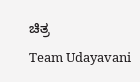ಚಿತ್ರ
Team Udayavani